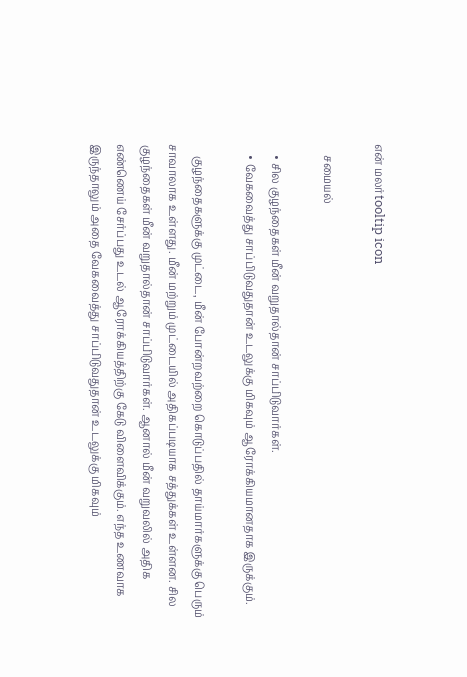என் மலர்tooltip icon

    சமையல்

    • சில குழந்தைகள் மீன் வறுதால்தான் சாப்பிடுவார்கள்.
    • வேகவைத்து சாப்பிடுவதுதான் உடலுக்கு மிகவும் ஆரோக்கியமானதாக இருக்கும்.

    குழந்தைகளுக்கு முட்டை, மீன் போன்றவற்றை கொடுப்பதில் தாய்மார்களுக்கு பெரும் சாவாலாக உள்ளது. மீன் மற்றும் முட்டையில் அதிகப்படியாக சத்துக்கள் உள்ளன. சில குழந்தைகள் மீன் வறுதால்தான் சாப்பிடுவார்கள். ஆனால் மீன் வறுவலில் அதிக எண்ணெய் சேர்ப்பது உடல் ஆரோக்கியத்திற்கு கேடு விளைவிக்கும். எந்த உணவாக இருந்தாலும் அதை வேகவைத்து சாப்பிடுவதுதான் உடலுக்கு மிகவும்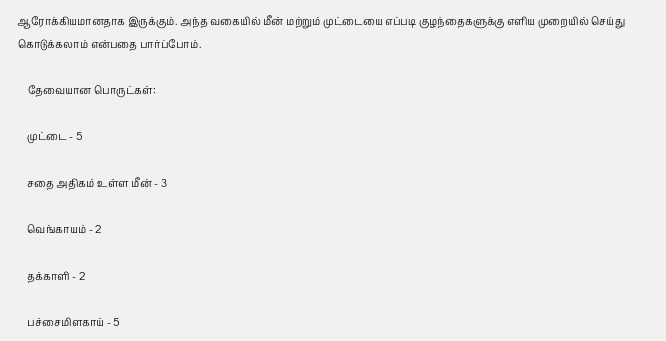ஆரோக்கியமானதாக இருக்கும். அந்த வகையில் மீன் மற்றும் முட்டையை எப்படி குழந்தைகளுக்கு எளிய முறையில் செய்து கொடுக்கலாம் என்பதை பார்ப்போம்.

    தேவையான பொருட்கள்:

    முட்டை - 5

    சதை அதிகம் உள்ள மீன் - 3

    வெங்காயம் - 2

    தக்காளி - 2

    பச்சைமிளகாய் - 5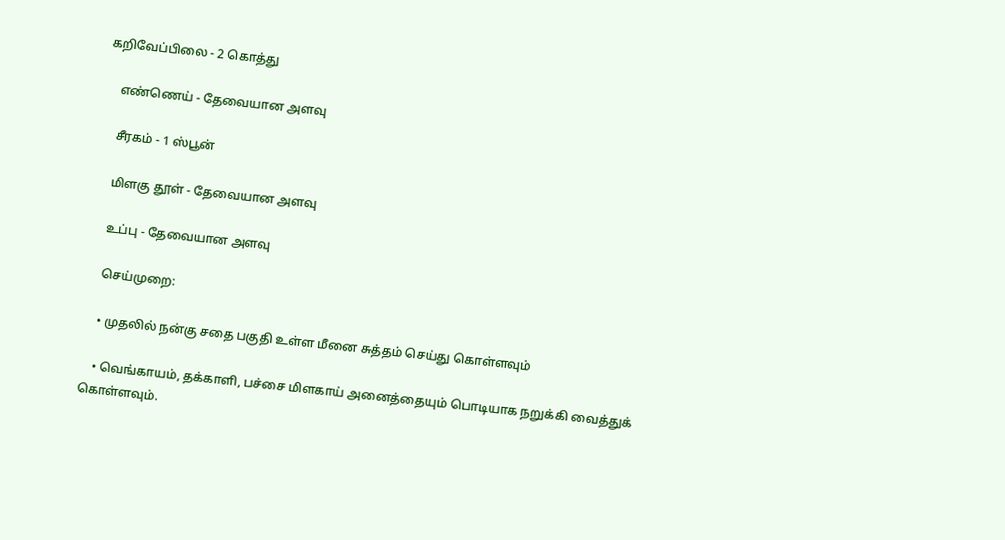கறிவேப்பிலை - 2 கொத்து

    எண்ணெய் - தேவையான அளவு

    சீரகம் - 1 ஸ்பூன்

    மிளகு தூள் - தேவையான அளவு

    உப்பு - தேவையான அளவு

    செய்முறை:

    • முதலில் நன்கு சதை பகுதி உள்ள மீனை சுத்தம் செய்து கொள்ளவும்

    • வெங்காயம், தக்காளி, பச்சை மிளகாய் அனைத்தையும் பொடியாக நறுக்கி வைத்துக் கொள்ளவும்.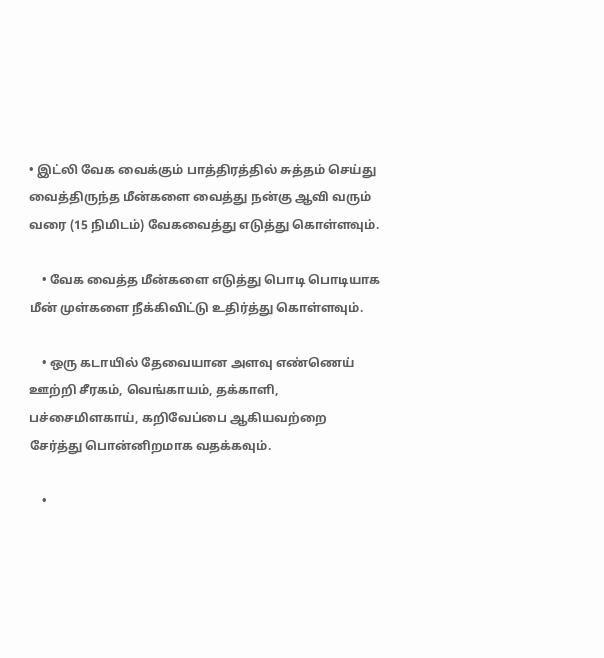• இட்லி வேக வைக்கும் பாத்திரத்தில் சுத்தம் செய்து வைத்திருந்த மீன்களை வைத்து நன்கு ஆவி வரும் வரை (15 நிமிடம்) வேகவைத்து எடுத்து கொள்ளவும்.

    • வேக வைத்த மீன்களை எடுத்து பொடி பொடியாக மீன் முள்களை நீக்கிவிட்டு உதிர்த்து கொள்ளவும்.

    • ஒரு கடாயில் தேவையான அளவு எண்ணெய் ஊற்றி சீரகம், வெங்காயம், தக்காளி, பச்சைமிளகாய், கறிவேப்பை ஆகியவற்றை சேர்த்து பொன்னிறமாக வதக்கவும்.

    •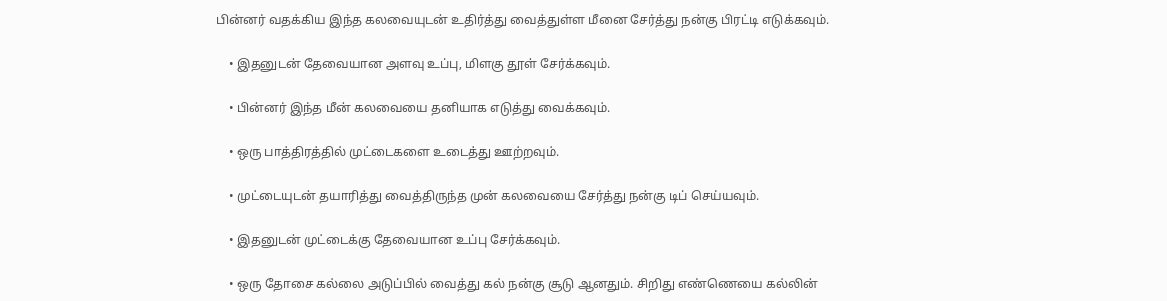பின்னர் வதக்கிய இந்த கலவையுடன் உதிர்த்து வைத்துள்ள மீனை சேர்த்து நன்கு பிரட்டி எடுக்கவும்.

    • இதனுடன் தேவையான அளவு உப்பு, மிளகு தூள் சேர்க்கவும்.

    • பின்னர் இந்த மீன் கலவையை தனியாக எடுத்து வைக்கவும்.

    • ஒரு பாத்திரத்தில் முட்டைகளை உடைத்து ஊற்றவும்.

    • முட்டையுடன் தயாரித்து வைத்திருந்த முன் கலவையை சேர்த்து நன்கு டிப் செய்யவும்.

    • இதனுடன் முட்டைக்கு தேவையான உப்பு சேர்க்கவும்.

    • ஒரு தோசை கல்லை அடுப்பில் வைத்து கல் நன்கு சூடு ஆனதும். சிறிது எண்ணெயை கல்லின்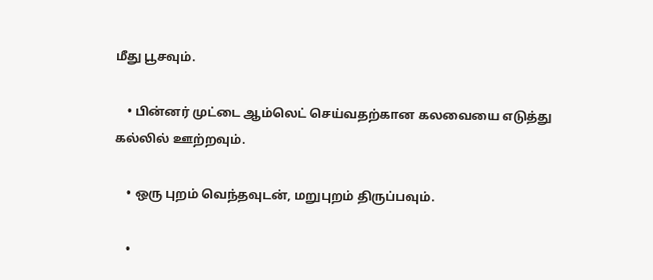மீது பூசவும்.

    • பின்னர் முட்டை ஆம்லெட் செய்வதற்கான கலவையை எடுத்து கல்லில் ஊற்றவும்.

    • ஒரு புறம் வெந்தவுடன், மறுபுறம் திருப்பவும்.

    •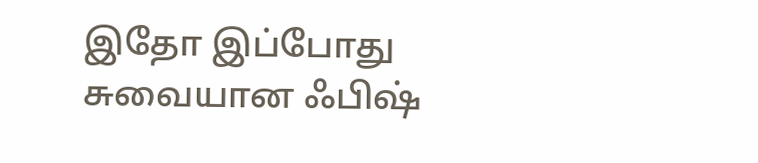இதோ இப்போது சுவையான ஃபிஷ்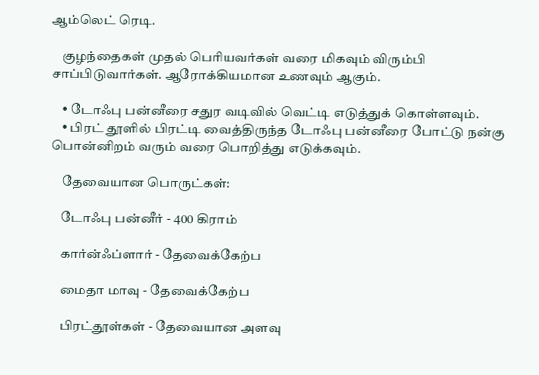ஆம்லெட் ரெடி.

    குழந்தைகள் முதல் பெரியவர்கள் வரை மிகவும் விரும்பி சாப்பிடுவார்கள். ஆரோக்கியமான உணவும் ஆகும்.

    • டோஃபு பன்னீரை சதுர வடிவில் வெட்டி எடுத்துக் கொள்ளவும்.
    • பிரட் தூளில் பிரட்டி வைத்திருந்த டோஃபு பன்னீரை போட்டு நன்கு பொன்னிறம் வரும் வரை பொறித்து எடுக்கவும்.

    தேவையான பொருட்கள்:

    டோஃபு பன்னீர் - 400 கிராம்

    கார்ன்ஃப்ளார் - தேவைக்கேற்ப

    மைதா மாவு - தேவைக்கேற்ப

    பிரட்தூள்கள் - தேவையான அளவு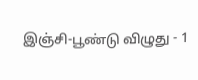இஞ்சி-பூண்டு விழுது - 1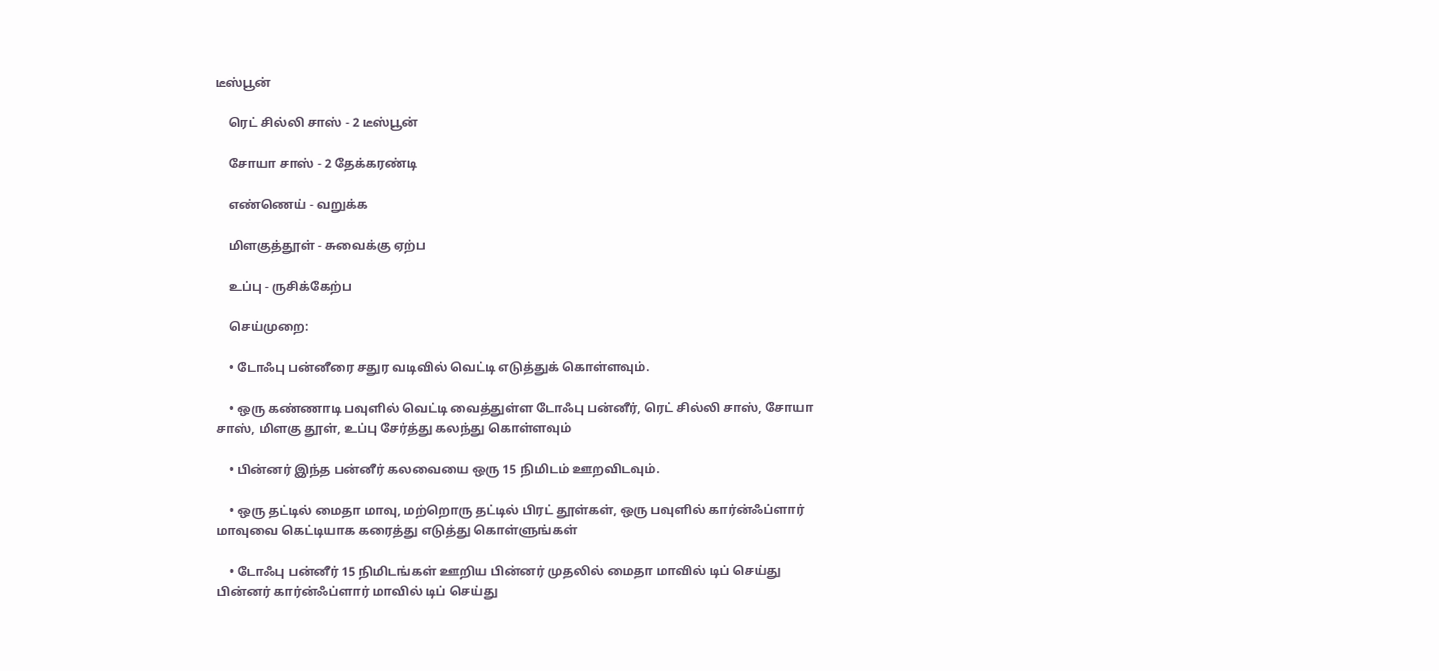டீஸ்பூன்

    ரெட் சில்லி சாஸ் - 2 டீஸ்பூன்

    சோயா சாஸ் - 2 தேக்கரண்டி

    எண்ணெய் - வறுக்க

    மிளகுத்தூள் - சுவைக்கு ஏற்ப

    உப்பு - ருசிக்கேற்ப

    செய்முறை:

    • டோஃபு பன்னீரை சதுர வடிவில் வெட்டி எடுத்துக் கொள்ளவும்.

    • ஒரு கண்ணாடி பவுளில் வெட்டி வைத்துள்ள டோஃபு பன்னீர், ரெட் சில்லி சாஸ், சோயா சாஸ், மிளகு தூள், உப்பு சேர்த்து கலந்து கொள்ளவும்

    • பின்னர் இந்த பன்னீர் கலவையை ஒரு 15 நிமிடம் ஊறவிடவும்.

    • ஒரு தட்டில் மைதா மாவு, மற்றொரு தட்டில் பிரட் தூள்கள், ஒரு பவுளில் கார்ன்ஃப்ளார் மாவுவை கெட்டியாக கரைத்து எடுத்து கொள்ளுங்கள்

    • டோஃபு பன்னீர் 15 நிமிடங்கள் ஊறிய பின்னர் முதலில் மைதா மாவில் டிப் செய்து பின்னர் கார்ன்ஃப்ளார் மாவில் டிப் செய்து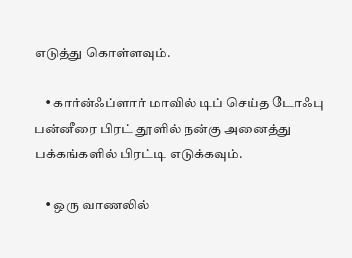எடுத்து கொள்ளவும்.

    • கார்ன்ஃப்ளார் மாவில் டிப் செய்த டோஃபு பன்னீரை பிரட் தூளில் நன்கு அனைத்து பக்கங்களில் பிரட்டி எடுக்கவும்.

    • ஒரு வாணலில்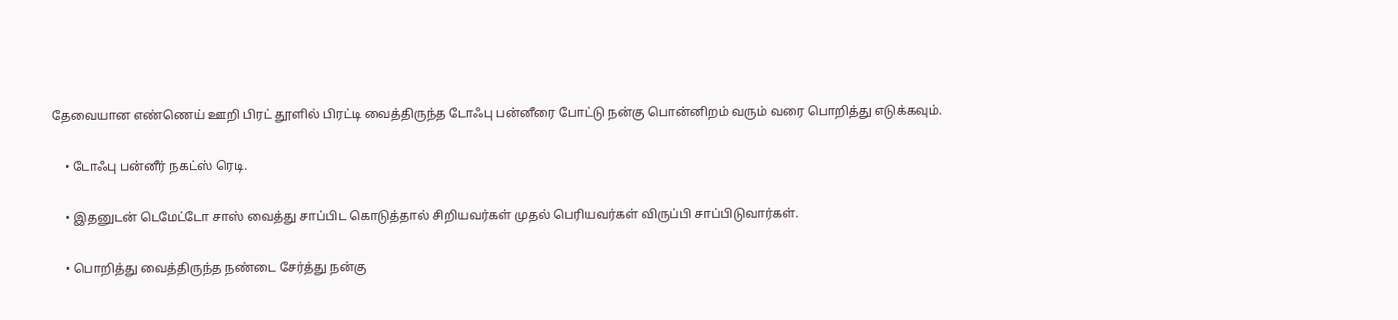தேவையான எண்ணெய் ஊறி பிரட் தூளில் பிரட்டி வைத்திருந்த டோஃபு பன்னீரை போட்டு நன்கு பொன்னிறம் வரும் வரை பொறித்து எடுக்கவும்.

    • டோஃபு பன்னீர் நகட்ஸ் ரெடி.

    • இதனுடன் டெமேட்டோ சாஸ் வைத்து சாப்பிட கொடுத்தால் சிறியவர்கள் முதல் பெரியவர்கள் விருப்பி சாப்பிடுவார்கள்.

    • பொறித்து வைத்திருந்த நண்டை சேர்த்து நன்கு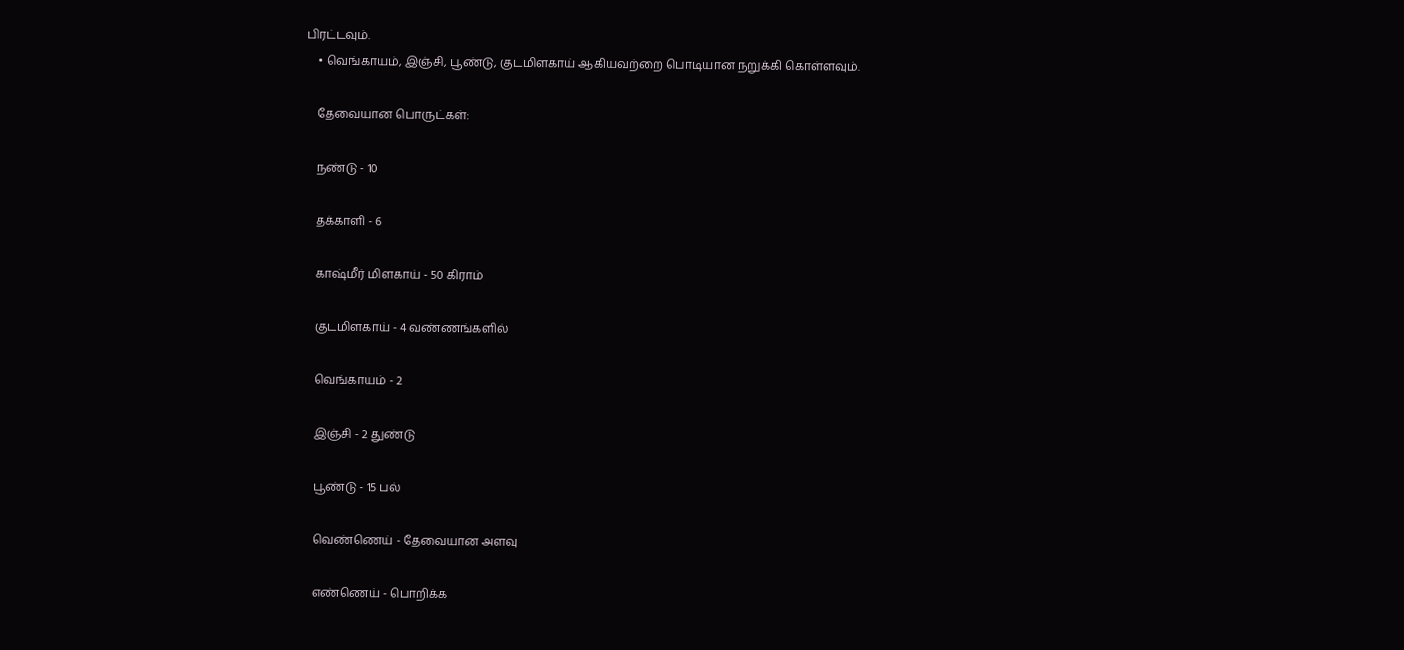பிரட்டவும்.
    • வெங்காயம், இஞ்சி, பூண்டு, குடமிளகாய் ஆகியவற்றை பொடியான நறுக்கி கொள்ளவும்.

    தேவையான பொருட்கள்:

    நண்டு - 10

    தக்காளி - 6

    காஷ்மீர் மிளகாய் - 50 கிராம்

    குடமிளகாய் - 4 வண்ணங்களில்

    வெங்காயம் - 2

    இஞ்சி - 2 துண்டு

    பூண்டு - 15 பல்

    வெண்ணெய் - தேவையான அளவு

    எண்ணெய் - பொறிக்க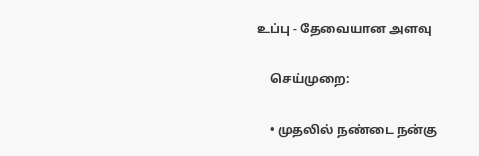உப்பு - தேவையான அளவு

    செய்முறை:

    • முதலில் நண்டை நன்கு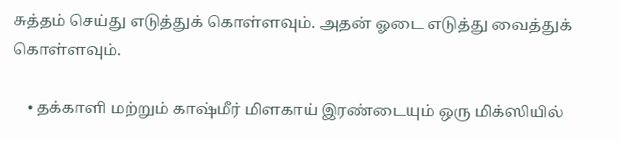சுத்தம் செய்து எடுத்துக் கொள்ளவும். அதன் ஓடை எடுத்து வைத்துக் கொள்ளவும்.

    • தக்காளி மற்றும் காஷ்மீர் மிளகாய் இரண்டையும் ஒரு மிக்ஸியில்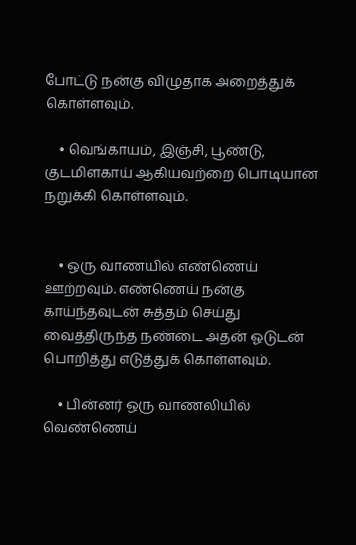போட்டு நன்கு விழுதாக அறைத்துக் கொள்ளவும்.

    • வெங்காயம், இஞ்சி, பூண்டு, குடமிளகாய் ஆகியவற்றை பொடியான நறுக்கி கொள்ளவும்.


    • ஒரு வாணயில் எண்ணெய் ஊற்றவும். எண்ணெய் நன்கு காய்ந்தவுடன் சுத்தம் செய்து வைத்திருந்த நண்டை அதன் ஓடுடன் பொறித்து எடுத்துக் கொள்ளவும்.

    • பின்னர் ஒரு வாணலியில் வெண்ணெய்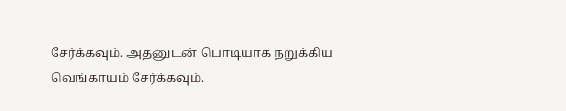சேர்க்கவும். அதனுடன் பொடியாக நறுக்கிய வெங்காயம் சேர்க்கவும்.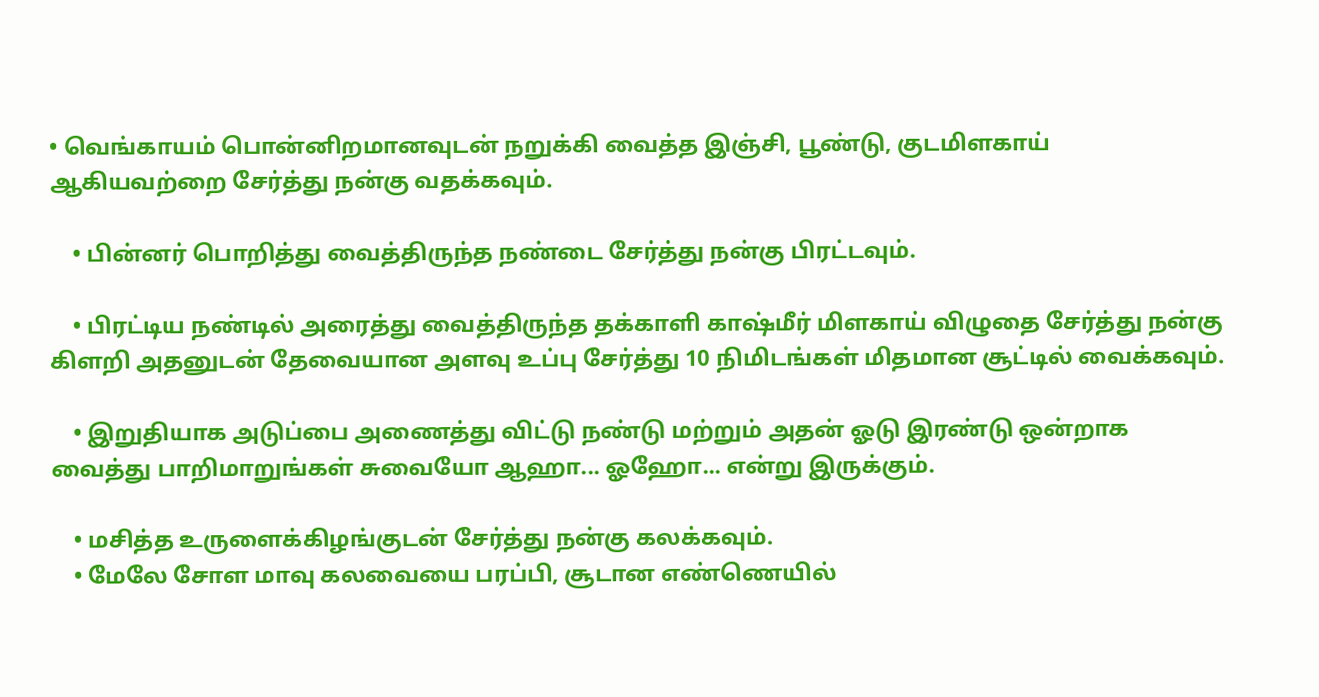• வெங்காயம் பொன்னிறமானவுடன் நறுக்கி வைத்த இஞ்சி, பூண்டு, குடமிளகாய் ஆகியவற்றை சேர்த்து நன்கு வதக்கவும்.

    • பின்னர் பொறித்து வைத்திருந்த நண்டை சேர்த்து நன்கு பிரட்டவும்.

    • பிரட்டிய நண்டில் அரைத்து வைத்திருந்த தக்காளி காஷ்மீர் மிளகாய் விழுதை சேர்த்து நன்கு கிளறி அதனுடன் தேவையான அளவு உப்பு சேர்த்து 10 நிமிடங்கள் மிதமான சூட்டில் வைக்கவும்.

    • இறுதியாக அடுப்பை அணைத்து விட்டு நண்டு மற்றும் அதன் ஓடு இரண்டு ஒன்றாக வைத்து பாறிமாறுங்கள் சுவையோ ஆஹா... ஓஹோ... என்று இருக்கும்.

    • மசித்த உருளைக்கிழங்குடன் சேர்த்து நன்கு கலக்கவும்.
    • மேலே சோள மாவு கலவையை பரப்பி, சூடான எண்ணெயில்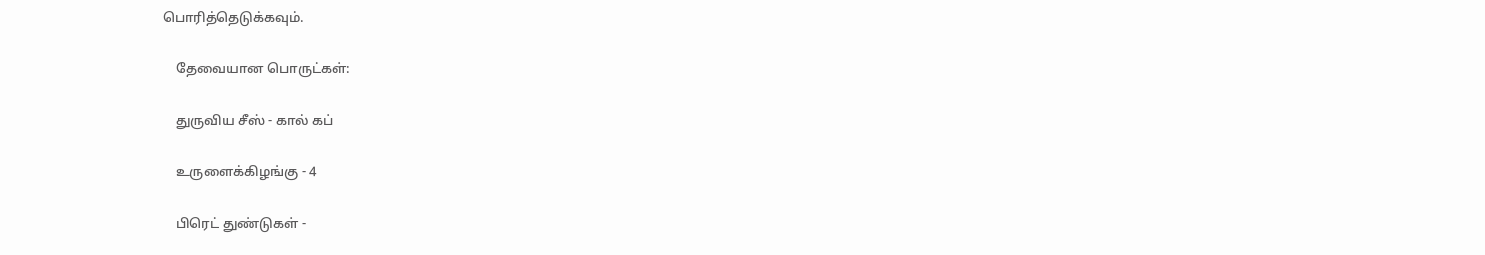பொரித்தெடுக்கவும்.

    தேவையான பொருட்கள்:

    துருவிய சீஸ் - கால் கப்

    உருளைக்கிழங்கு - 4

    பிரெட் துண்டுகள் -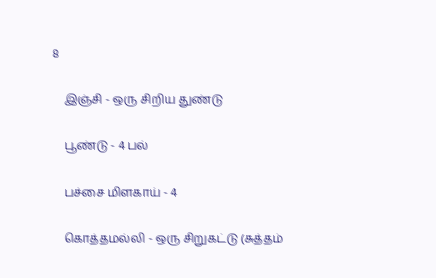8

    இஞ்சி - ஒரு சிறிய துண்டு

    பூண்டு - 4 பல்

    பச்சை மிளகாய் - 4

    கொத்தமல்லி - ஒரு சிறுகட்டு (சுத்தம்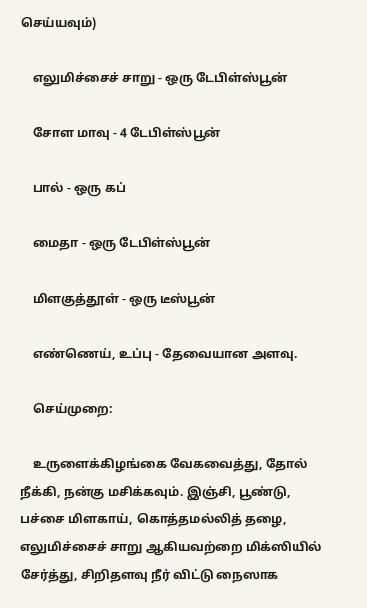செய்யவும்)

    எலுமிச்சைச் சாறு - ஒரு டேபிள்ஸ்பூன்

    சோள மாவு - 4 டேபிள்ஸ்பூன்

    பால் - ஒரு கப்

    மைதா - ஒரு டேபிள்ஸ்பூன்

    மிளகுத்தூள் - ஒரு டீஸ்பூன்

    எண்ணெய், உப்பு - தேவையான அளவு.

    செய்முறை:

    உருளைக்கிழங்கை வேகவைத்து, தோல் நீக்கி, நன்கு மசிக்கவும். இஞ்சி, பூண்டு, பச்சை மிளகாய், கொத்தமல்லித் தழை, எலுமிச்சைச் சாறு ஆகியவற்றை மிக்ஸியில் சேர்த்து, சிறிதளவு நீர் விட்டு நைஸாக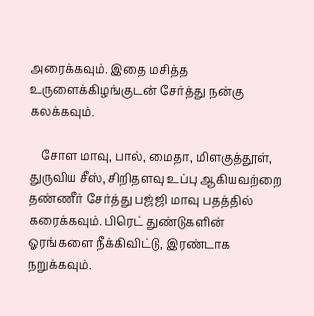அரைக்கவும். இதை மசித்த உருளைக்கிழங்குடன் சேர்த்து நன்கு கலக்கவும்.

    சோள மாவு, பால், மைதா, மிளகுத்தூள், துருவிய சீஸ், சிறிதளவு உப்பு ஆகியவற்றை தண்ணீர் சேர்த்து பஜ்ஜி மாவு பதத்தில் கரைக்கவும். பிரெட் துண்டுகளின் ஓரங்களை நீக்கிவிட்டு, இரண்டாக நறுக்கவும்.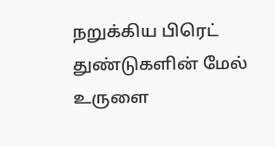நறுக்கிய பிரெட் துண்டுகளின் மேல் உருளை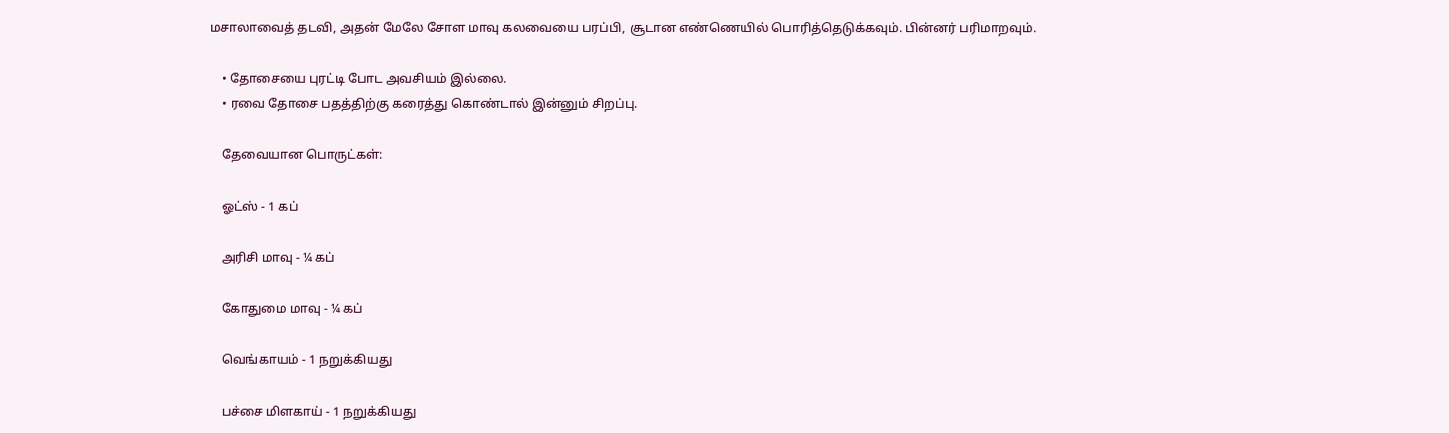மசாலாவைத் தடவி, அதன் மேலே சோள மாவு கலவையை பரப்பி, சூடான எண்ணெயில் பொரித்தெடுக்கவும். பின்னர் பரிமாறவும்.

    • தோசையை புரட்டி போட அவசியம் இல்லை.
    • ரவை தோசை பதத்திற்கு கரைத்து கொண்டால் இன்னும் சிறப்பு.

    தேவையான பொருட்கள்:

    ஓட்ஸ் - 1 கப்

    அரிசி மாவு - ¼ கப்

    கோதுமை மாவு - ¼ கப்

    வெங்காயம் - 1 நறுக்கியது

    பச்சை மிளகாய் - 1 நறுக்கியது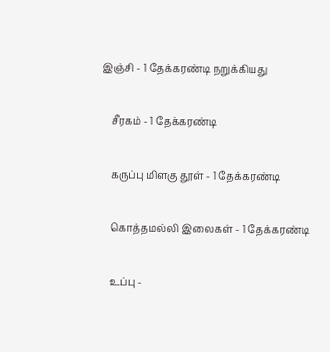இஞ்சி - 1 தேக்கரண்டி நறுக்கியது

    சீரகம் - 1 தேக்கரண்டி

    கருப்பு மிளகு தூள் - 1 தேக்கரண்டி

    கொத்தமல்லி இலைகள் - 1 தேக்கரண்டி

    உப்பு -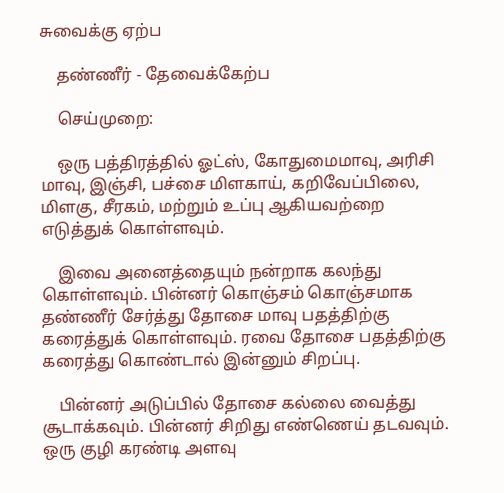சுவைக்கு ஏற்ப

    தண்ணீர் - தேவைக்கேற்ப

    செய்முறை:

    ஒரு பத்திரத்தில் ஓட்ஸ், கோதுமைமாவு, அரிசி மாவு, இஞ்சி, பச்சை மிளகாய், கறிவேப்பிலை, மிளகு, சீரகம், மற்றும் உப்பு ஆகியவற்றை எடுத்துக் கொள்ளவும்.

    இவை அனைத்தையும் நன்றாக கலந்து கொள்ளவும். பின்னர் கொஞ்சம் கொஞ்சமாக தண்ணீர் சேர்த்து தோசை மாவு பதத்திற்கு கரைத்துக் கொள்ளவும். ரவை தோசை பதத்திற்கு கரைத்து கொண்டால் இன்னும் சிறப்பு.

    பின்னர் அடுப்பில் தோசை கல்லை வைத்து சூடாக்கவும். பின்னர் சிறிது எண்ணெய் தடவவும். ஒரு குழி கரண்டி அளவு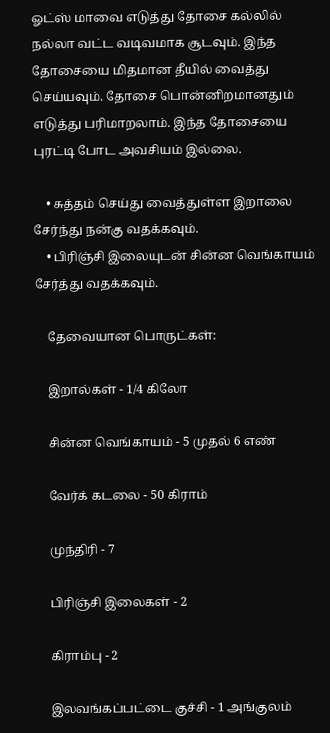ஓட்ஸ் மாவை எடுத்து தோசை கல்லில் நல்லா வட்ட வடிவமாக சூடவும். இந்த தோசையை மிதமான தீயில் வைத்து செய்யவும். தோசை பொன்னிறமானதும் எடுத்து பரிமாறலாம். இந்த தோசையை புரட்டி போட அவசியம் இல்லை.

    • சுத்தம் செய்து வைத்துள்ள இறாலை சேர்ந்து நன்கு வதக்கவும்.
    • பிரிஞ்சி இலையுடன் சின்ன வெங்காயம் சேர்த்து வதக்கவும்.

    தேவையான பொருட்கள்:

    இறால்கள் - 1/4 கிலோ

    சின்ன வெங்காயம் - 5 முதல் 6 எண்

    வேர்க் கடலை - 50 கிராம்

    முந்திரி - 7

    பிரிஞ்சி இலைகள் - 2

    கிராம்பு - 2

    இலவங்கப்பட்டை குச்சி - 1 அங்குலம்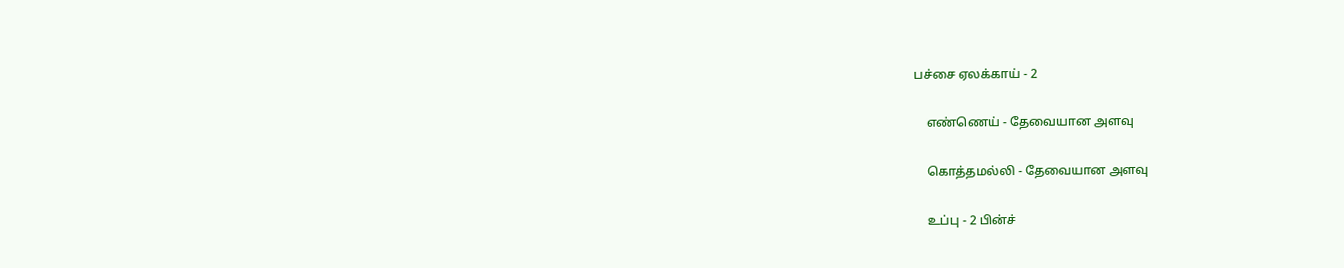பச்சை ஏலக்காய் - 2

    எண்ணெய் - தேவையான அளவு

    கொத்தமல்லி - தேவையான அளவு

    உப்பு - 2 பின்ச்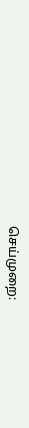செய்முறை: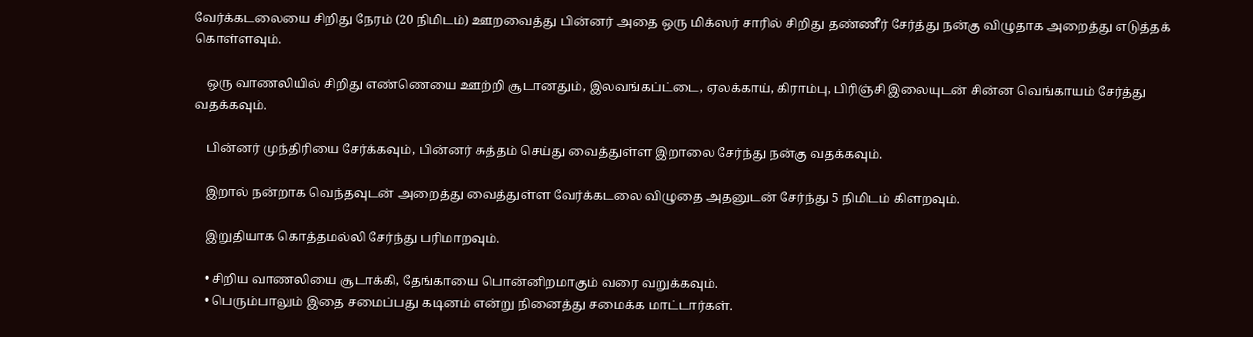வேர்க்கடலையை சிறிது நேரம் (20 நிமிடம்) ஊறவைத்து பின்னர் அதை ஒரு மிக்ஸர் சாரில் சிறிது தண்ணீர் சேர்த்து நன்கு விழுதாக அறைத்து எடுத்தக் கொள்ளவும்.

    ஒரு வாணலியில் சிறிது எண்ணெயை ஊற்றி சூடானதும், இலவங்கப்ட்டை, ஏலக்காய், கிராம்பு, பிரிஞ்சி இலையுடன் சின்ன வெங்காயம் சேர்த்து வதக்கவும்.

    பின்னர் முந்திரியை சேர்க்கவும், பின்னர் சுத்தம் செய்து வைத்துள்ள இறாலை சேர்ந்து நன்கு வதக்கவும்.

    இறால் நன்றாக வெந்தவுடன் அறைத்து வைத்துள்ள வேர்க்கடலை விழுதை அதனுடன் சேர்ந்து 5 நிமிடம் கிளறவும்.

    இறுதியாக கொத்தமல்லி சேர்ந்து பரிமாறவும்.

    • சிறிய வாணலியை சூடாக்கி, தேங்காயை பொன்னிறமாகும் வரை வறுக்கவும்.
    • பெரும்பாலும் இதை சமைப்பது கடினம் என்று நினைத்து சமைக்க மாட்டார்கள்.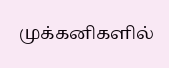முக்கனிகளில்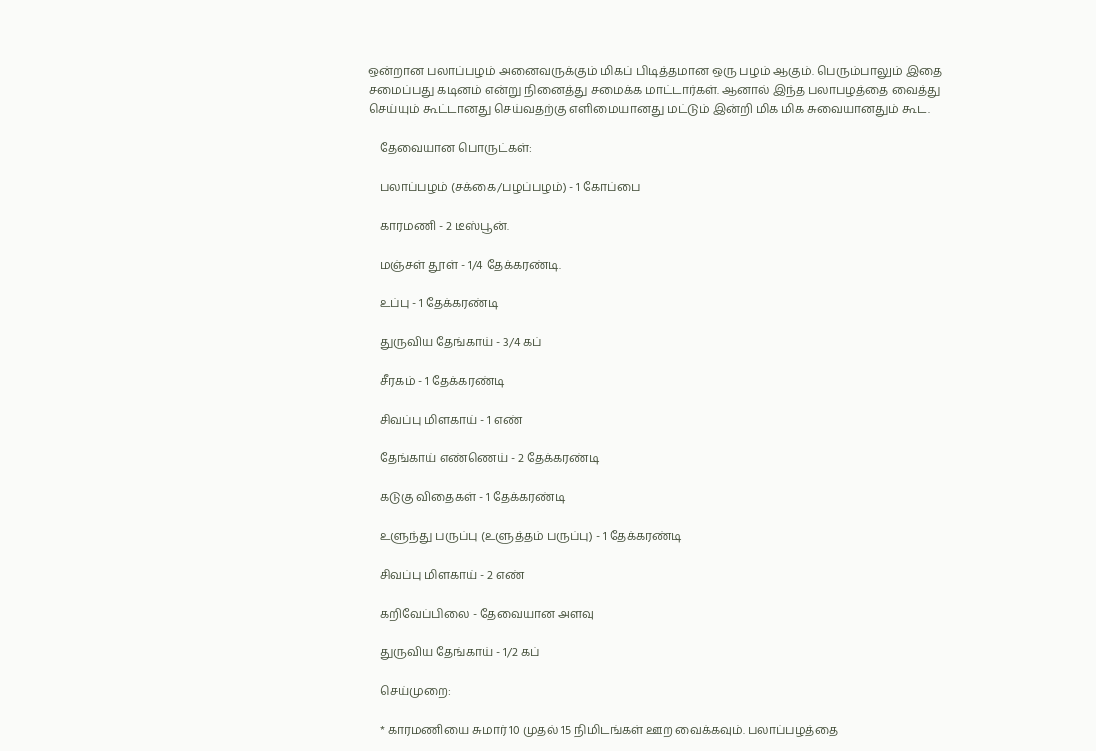ஒன்றான பலாப்பழம் அனைவருக்கும் மிகப் பிடித்தமான ஒரு பழம் ஆகும். பெரும்பாலும் இதை சமைப்பது கடினம் என்று நினைத்து சமைக்க மாட்டார்கள். ஆனால் இந்த பலாபழத்தை வைத்து செய்யும் கூட்டானது செய்வதற்கு எளிமையானது மட்டும் இன்றி மிக மிக சுவையானதும் கூட.

    தேவையான பொருட்கள்:

    பலாப்பழம் (சக்கை/பழப்பழம்) - 1 கோப்பை

    காரமணி - 2 டீஸ்பூன்.

    மஞ்சள் தூள் - 1/4 தேக்கரண்டி.

    உப்பு - 1 தேக்கரண்டி

    துருவிய தேங்காய் - 3/4 கப்

    சீரகம் - 1 தேக்கரண்டி

    சிவப்பு மிளகாய் - 1 எண்

    தேங்காய் எண்ணெய் - 2 தேக்கரண்டி

    கடுகு விதைகள் - 1 தேக்கரண்டி

    உளுந்து பருப்பு (உளுத்தம் பருப்பு) - 1 தேக்கரண்டி

    சிவப்பு மிளகாய் - 2 எண்

    கறிவேப்பிலை - தேவையான அளவு

    துருவிய தேங்காய் - 1/2 கப்

    செய்முறை:

    * காரமணியை சுமார் 10 முதல் 15 நிமிடங்கள் ஊற வைக்கவும். பலாப்பழத்தை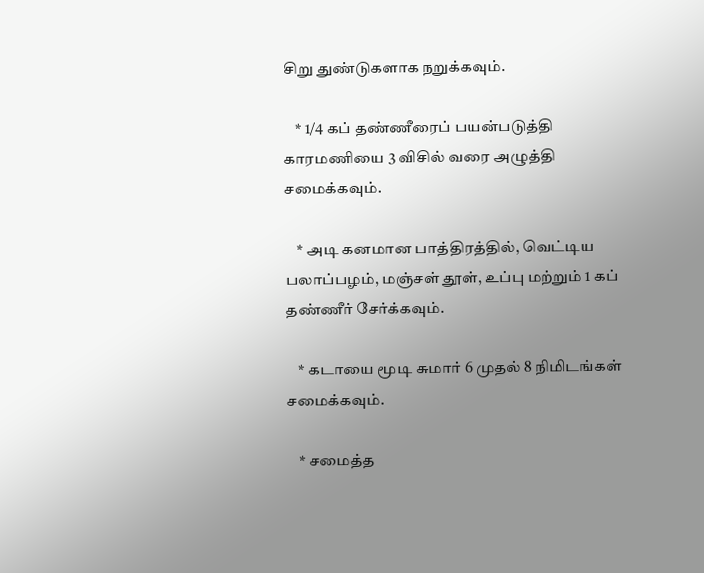சிறு துண்டுகளாக நறுக்கவும்.

    * 1/4 கப் தண்ணீரைப் பயன்படுத்தி காரமணியை 3 விசில் வரை அழுத்தி சமைக்கவும்.

    * அடி கனமான பாத்திரத்தில், வெட்டிய பலாப்பழம், மஞ்சள் தூள், உப்பு மற்றும் 1 கப் தண்ணீர் சேர்க்கவும்.

    * கடாயை மூடி சுமார் 6 முதல் 8 நிமிடங்கள் சமைக்கவும்.

    * சமைத்த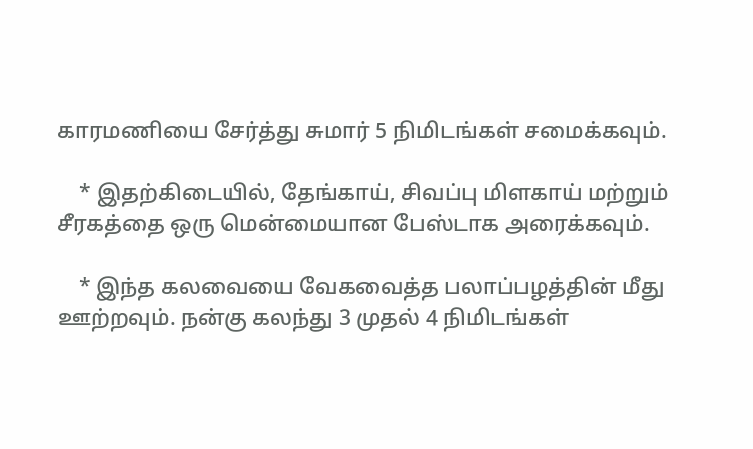காரமணியை சேர்த்து சுமார் 5 நிமிடங்கள் சமைக்கவும்.

    * இதற்கிடையில், தேங்காய், சிவப்பு மிளகாய் மற்றும் சீரகத்தை ஒரு மென்மையான பேஸ்டாக அரைக்கவும்.

    * இந்த கலவையை வேகவைத்த பலாப்பழத்தின் மீது ஊற்றவும். நன்கு கலந்து 3 முதல் 4 நிமிடங்கள்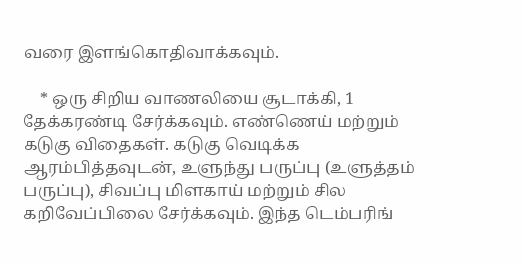வரை இளங்கொதிவாக்கவும்.

    * ஒரு சிறிய வாணலியை சூடாக்கி, 1 தேக்கரண்டி சேர்க்கவும். எண்ணெய் மற்றும் கடுகு விதைகள். கடுகு வெடிக்க ஆரம்பித்தவுடன், உளுந்து பருப்பு (உளுத்தம் பருப்பு), சிவப்பு மிளகாய் மற்றும் சில கறிவேப்பிலை சேர்க்கவும். இந்த டெம்பரிங்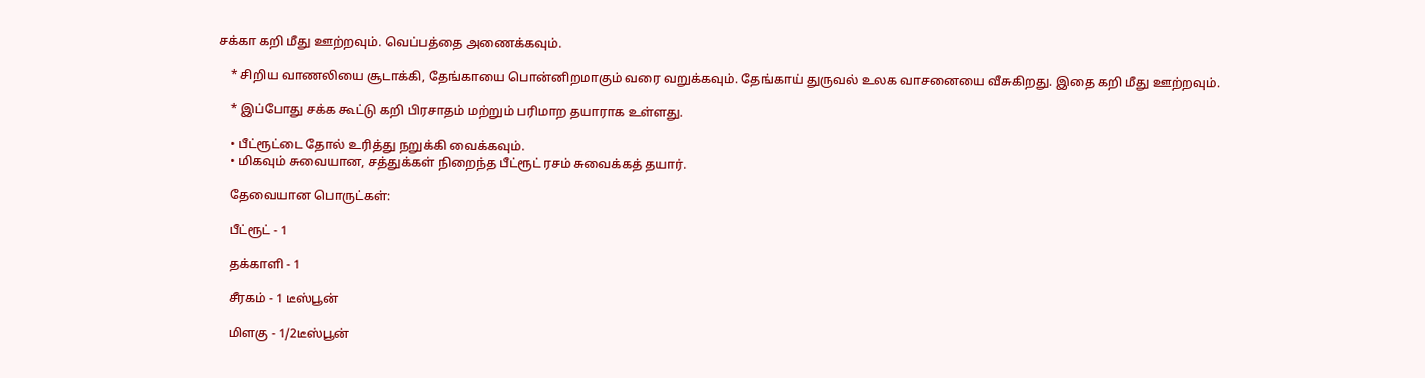சக்கா கறி மீது ஊற்றவும். வெப்பத்தை அணைக்கவும்.

    * சிறிய வாணலியை சூடாக்கி, தேங்காயை பொன்னிறமாகும் வரை வறுக்கவும். தேங்காய் துருவல் உலக வாசனையை வீசுகிறது. இதை கறி மீது ஊற்றவும்.

    * இப்போது சக்க கூட்டு கறி பிரசாதம் மற்றும் பரிமாற தயாராக உள்ளது.

    • பீட்ரூட்டை தோல் உரித்து நறுக்கி வைக்கவும்.
    • மிகவும் சுவையான, சத்துக்கள் நிறைந்த பீட்ரூட் ரசம் சுவைக்கத் தயார்.

    தேவையான பொருட்கள்:

    பீட்ரூட் - 1

    தக்காளி - 1

    சீரகம் - 1 டீஸ்பூன்

    மிளகு - 1/2டீஸ்பூன்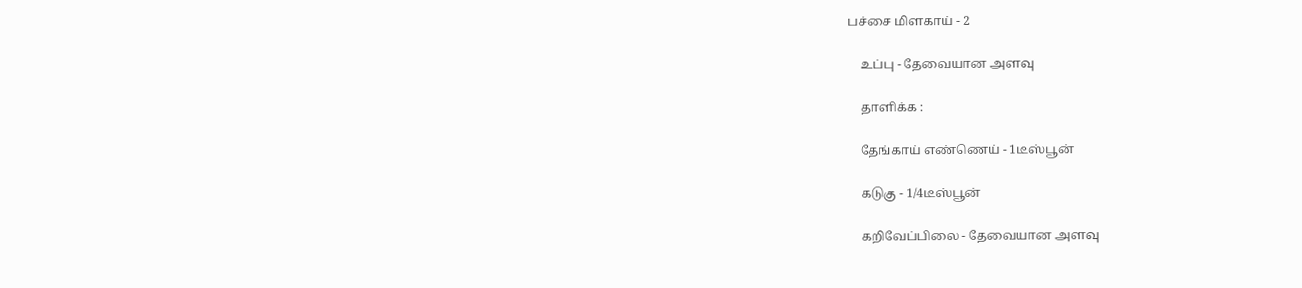பச்சை மிளகாய் - 2

    உப்பு - தேவையான அளவு

    தாளிக்க :

    தேங்காய் எண்ணெய் - 1டீஸ்பூன்

    கடுகு - 1/4டீஸ்பூன்

    கறிவேப்பிலை - தேவையான அளவு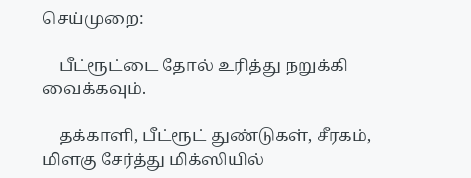செய்முறை:

    பீட்ரூட்டை தோல் உரித்து நறுக்கி வைக்கவும்.

    தக்காளி, பீட்ரூட் துண்டுகள், சீரகம், மிளகு சேர்த்து மிக்ஸியில்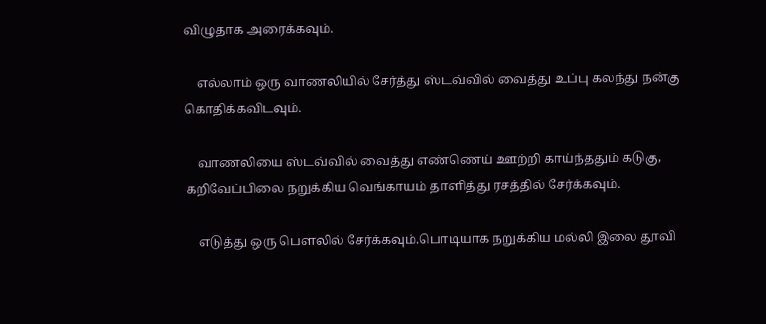விழுதாக அரைக்கவும்.

    எல்லாம் ஒரு வாணலியில் சேர்த்து ஸ்டவ்வில் வைத்து உப்பு கலந்து நன்கு கொதிக்கவிடவும்.

    வாணலியை ஸ்டவ்வில் வைத்து எண்ணெய் ஊற்றி காய்ந்ததும் கடுகு, கறிவேப்பிலை நறுக்கிய வெங்காயம் தாளித்து ரசத்தில் சேர்க்கவும்.

    எடுத்து ஒரு பௌலில் சேர்க்கவும்.பொடியாக நறுக்கிய மல்லி இலை தூவி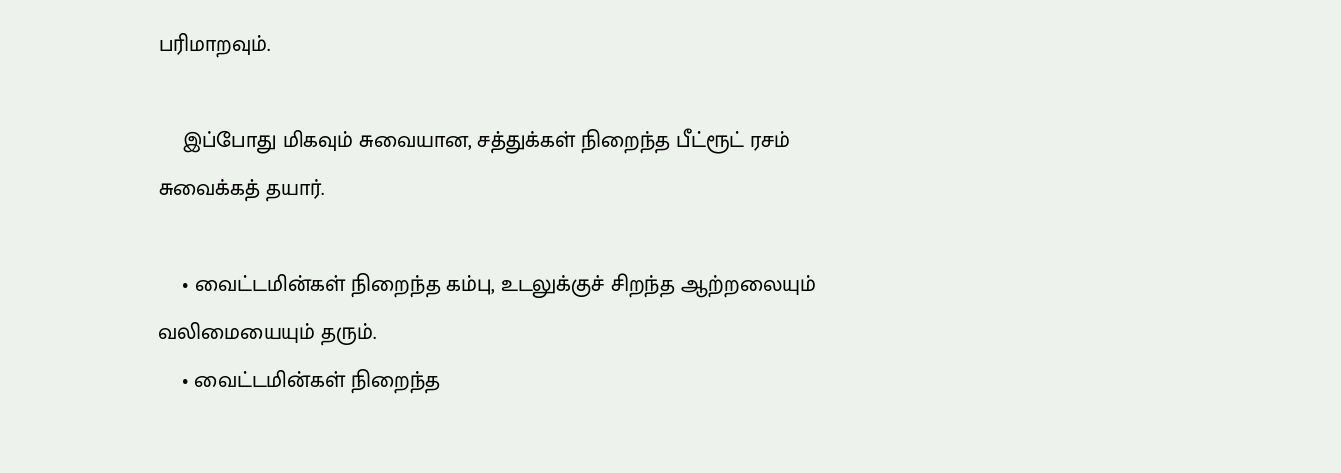பரிமாறவும்.

    இப்போது மிகவும் சுவையான, சத்துக்கள் நிறைந்த பீட்ரூட் ரசம் சுவைக்கத் தயார்.

    • வைட்டமின்கள் நிறைந்த கம்பு, உடலுக்குச் சிறந்த ஆற்றலையும் வலிமையையும் தரும்.
    • வைட்டமின்கள் நிறைந்த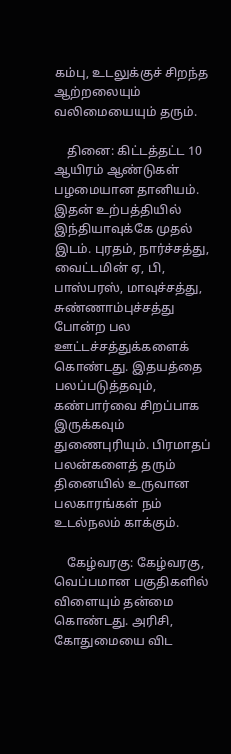கம்பு, உடலுக்குச் சிறந்த ஆற்றலையும் வலிமையையும் தரும்.

    தினை: கிட்டத்தட்ட 10 ஆயிரம் ஆண்டுகள் பழமையான தானியம். இதன் உற்பத்தியில் இந்தியாவுக்கே முதல் இடம். புரதம், நார்ச்சத்து, வைட்டமின் ஏ, பி, பாஸ்பரஸ், மாவுச்சத்து, சுண்ணாம்புச்சத்து போன்ற பல ஊட்டச்சத்துக்களைக் கொண்டது. இதயத்தை பலப்படுத்தவும், கண்பார்வை சிறப்பாக இருக்கவும் துணைபுரியும். பிரமாதப் பலன்களைத் தரும் தினையில் உருவான பலகாரங்கள் நம் உடல்நலம் காக்கும்.

    கேழ்வரகு: கேழ்வரகு, வெப்பமான பகுதிகளில் விளையும் தன்மை கொண்டது. அரிசி, கோதுமையை விட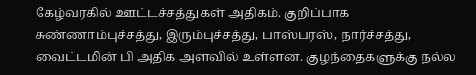கேழ்வரகில் ஊட்டச்சத்துகள் அதிகம். குறிப்பாக சுண்ணாம்புச்சத்து, இரும்புச்சத்து, பாஸ்பரஸ், நார்ச்சத்து, வைட்டமின் பி அதிக அளவில் உள்ளன. குழந்தைகளுக்கு நல்ல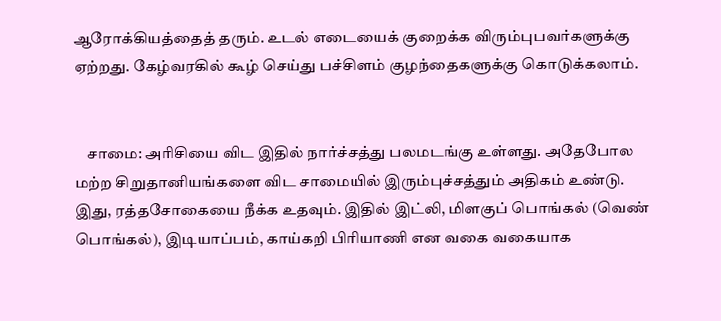ஆரோக்கியத்தைத் தரும். உடல் எடையைக் குறைக்க விரும்புபவர்களுக்கு ஏற்றது. கேழ்வரகில் கூழ் செய்து பச்சிளம் குழந்தைகளுக்கு கொடுக்கலாம்.


    சாமை: அரிசியை விட இதில் நார்ச்சத்து பலமடங்கு உள்ளது. அதேபோல மற்ற சிறுதானியங்களை விட சாமையில் இரும்புச்சத்தும் அதிகம் உண்டு. இது, ரத்தசோகையை நீக்க உதவும். இதில் இட்லி, மிளகுப் பொங்கல் (வெண் பொங்கல்), இடியாப்பம், காய்கறி பிரியாணி என வகை வகையாக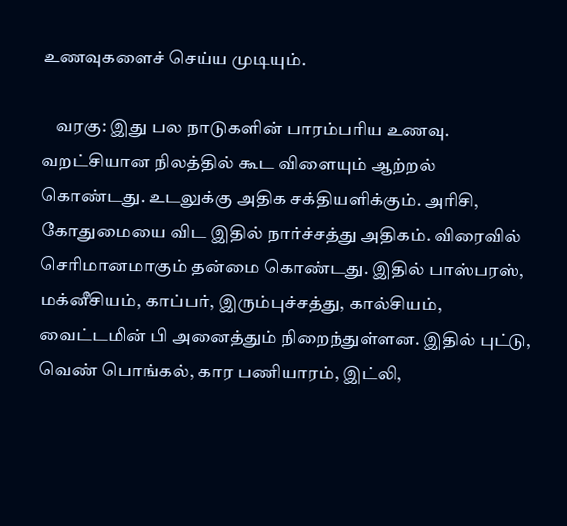உணவுகளைச் செய்ய முடியும்.

    வரகு: இது பல நாடுகளின் பாரம்பரிய உணவு. வறட்சியான நிலத்தில் கூட விளையும் ஆற்றல் கொண்டது. உடலுக்கு அதிக சக்தியளிக்கும். அரிசி, கோதுமையை விட இதில் நார்ச்சத்து அதிகம். விரைவில் செரிமானமாகும் தன்மை கொண்டது. இதில் பாஸ்பரஸ், மக்னீசியம், காப்பர், இரும்புச்சத்து, கால்சியம், வைட்டமின் பி அனைத்தும் நிறைந்துள்ளன. இதில் புட்டு, வெண் பொங்கல், கார பணியாரம், இட்லி,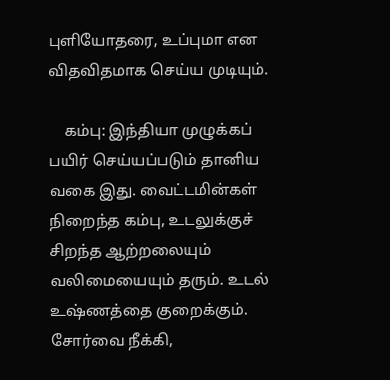புளியோதரை, உப்புமா என விதவிதமாக செய்ய முடியும்.

    கம்பு: இந்தியா முழுக்கப் பயிர் செய்யப்படும் தானிய வகை இது. வைட்டமின்கள் நிறைந்த கம்பு, உடலுக்குச் சிறந்த ஆற்றலையும் வலிமையையும் தரும். உடல் உஷ்ணத்தை குறைக்கும். சோர்வை நீக்கி,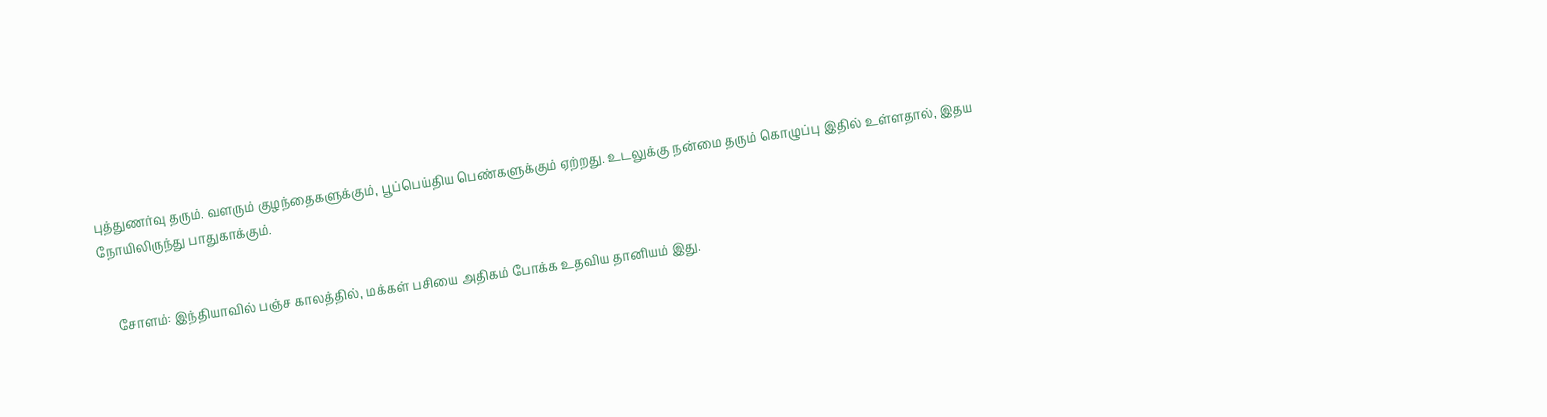புத்துணர்வு தரும். வளரும் குழந்தைகளுக்கும், பூப்பெய்திய பெண்களுக்கும் ஏற்றது. உடலுக்கு நன்மை தரும் கொழுப்பு இதில் உள்ளதால், இதய நோயிலிருந்து பாதுகாக்கும்.


    சோளம்: இந்தியாவில் பஞ்ச காலத்தில், மக்கள் பசியை அதிகம் போக்க உதவிய தானியம் இது.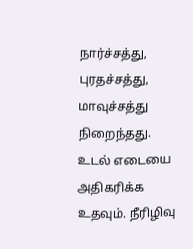நார்ச்சத்து, புரதச்சத்து, மாவுச்சத்து நிறைந்தது. உடல் எடையை அதிகரிக்க உதவும். நீரிழிவு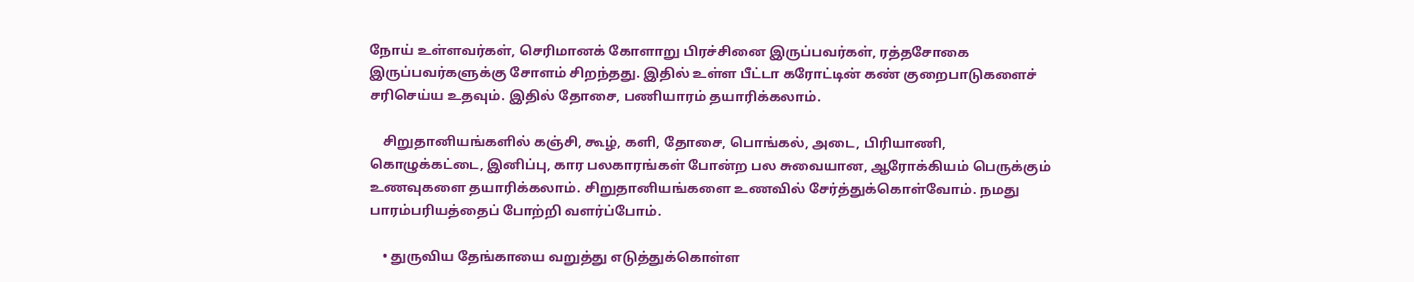நோய் உள்ளவர்கள், செரிமானக் கோளாறு பிரச்சினை இருப்பவர்கள், ரத்தசோகை இருப்பவர்களுக்கு சோளம் சிறந்தது. இதில் உள்ள பீட்டா கரோட்டின் கண் குறைபாடுகளைச் சரிசெய்ய உதவும். இதில் தோசை, பணியாரம் தயாரிக்கலாம்.

    சிறுதானியங்களில் கஞ்சி, கூழ், களி, தோசை, பொங்கல், அடை, பிரியாணி, கொழுக்கட்டை, இனிப்பு, கார பலகாரங்கள் போன்ற பல சுவையான, ஆரோக்கியம் பெருக்கும் உணவுகளை தயாரிக்கலாம். சிறுதானியங்களை உணவில் சேர்த்துக்கொள்வோம். நமது பாரம்பரியத்தைப் போற்றி வளர்ப்போம்.

    • துருவிய தேங்காயை வறுத்து எடுத்துக்கொள்ள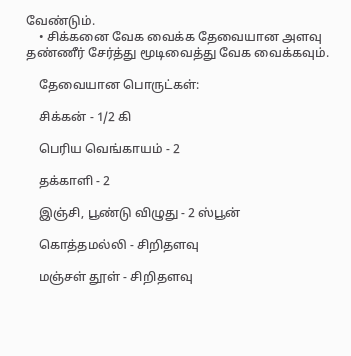வேண்டும்.
    • சிக்கனை வேக வைக்க தேவையான அளவு தண்ணீர் சேர்த்து மூடிவைத்து வேக வைக்கவும்.

    தேவையான பொருட்கள்:

    சிக்கன் - 1/2 கி

    பெரிய வெங்காயம் - 2

    தக்காளி - 2

    இஞ்சி, பூண்டு விழுது - 2 ஸ்பூன்

    கொத்தமல்லி - சிறிதளவு

    மஞ்சள் தூள் - சிறிதளவு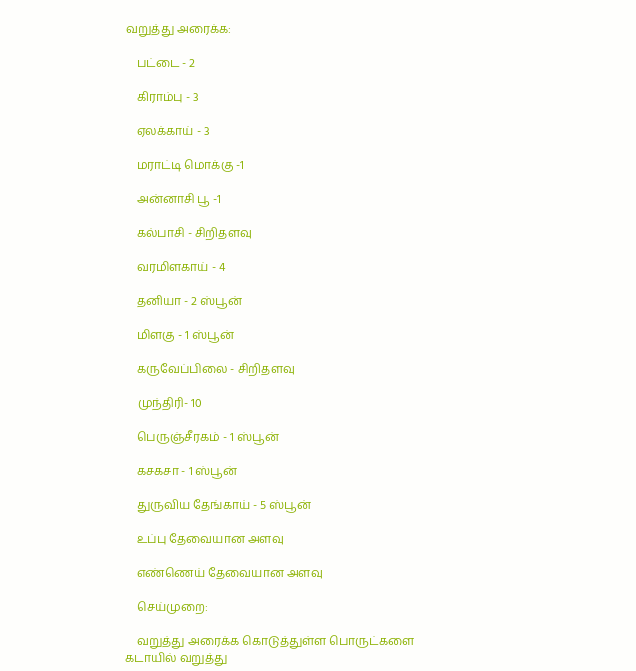வறுத்து அரைக்க:

    பட்டை - 2

    கிராம்பு - 3

    ஏலக்காய் - 3

    மராட்டி மொக்கு -1

    அன்னாசி பூ -1

    கல்பாசி - சிறிதளவு

    வரமிளகாய் - 4

    தனியா - 2 ஸ்பூன்

    மிளகு - 1 ஸ்பூன்

    கருவேப்பிலை - சிறிதளவு

    முந்திரி- 10

    பெருஞ்சீரகம் - 1 ஸ்பூன்

    கசகசா - 1 ஸ்பூன்

    துருவிய தேங்காய் - 5 ஸ்பூன்

    உப்பு தேவையான அளவு

    எண்ணெய் தேவையான அளவு

    செய்முறை:

    வறுத்து அரைக்க கொடுத்துள்ள பொருட்களை கடாயில் வறுத்து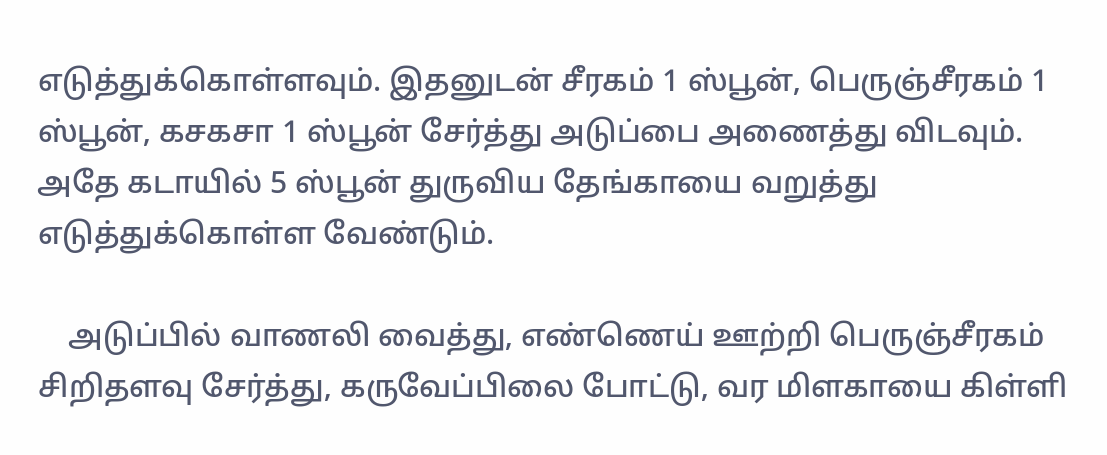எடுத்துக்கொள்ளவும். இதனுடன் சீரகம் 1 ஸ்பூன், பெருஞ்சீரகம் 1 ஸ்பூன், கசகசா 1 ஸ்பூன் சேர்த்து அடுப்பை அணைத்து விடவும். அதே கடாயில் 5 ஸ்பூன் துருவிய தேங்காயை வறுத்து எடுத்துக்கொள்ள வேண்டும்.

    அடுப்பில் வாணலி வைத்து, எண்ணெய் ஊற்றி பெருஞ்சீரகம் சிறிதளவு சேர்த்து, கருவேப்பிலை போட்டு, வர மிளகாயை கிள்ளி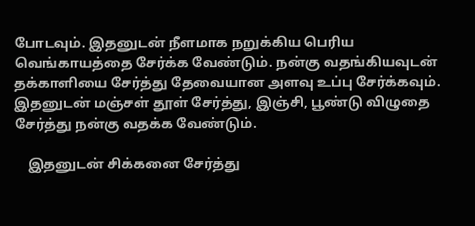போடவும். இதனுடன் நீளமாக நறுக்கிய பெரிய வெங்காயத்தை சேர்க்க வேண்டும். நன்கு வதங்கியவுடன் தக்காளியை சேர்த்து தேவையான அளவு உப்பு சேர்க்கவும். இதனுடன் மஞ்சள் தூள் சேர்த்து, இஞ்சி, பூண்டு விழுதை சேர்த்து நன்கு வதக்க வேண்டும்.

    இதனுடன் சிக்கனை சேர்த்து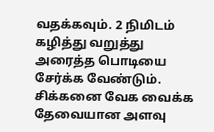வதக்கவும். 2 நிமிடம் கழித்து வறுத்து அரைத்த பொடியை சேர்க்க வேண்டும். சிக்கனை வேக வைக்க தேவையான அளவு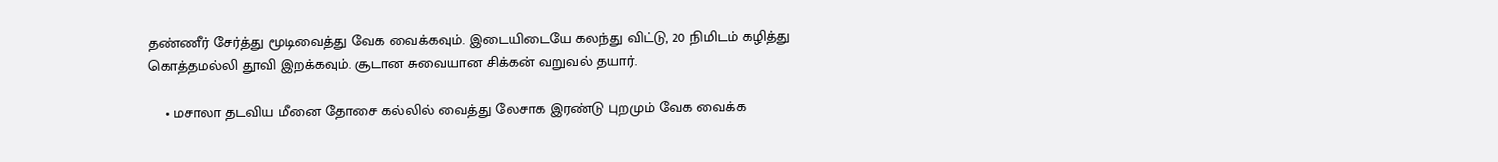தண்ணீர் சேர்த்து மூடிவைத்து வேக வைக்கவும். இடையிடையே கலந்து விட்டு, 20 நிமிடம் கழித்து கொத்தமல்லி தூவி இறக்கவும். சூடான சுவையான சிக்கன் வறுவல் தயார்.

    • மசாலா தடவிய மீனை தோசை கல்லில் வைத்து லேசாக இரண்டு புறமும் வேக வைக்க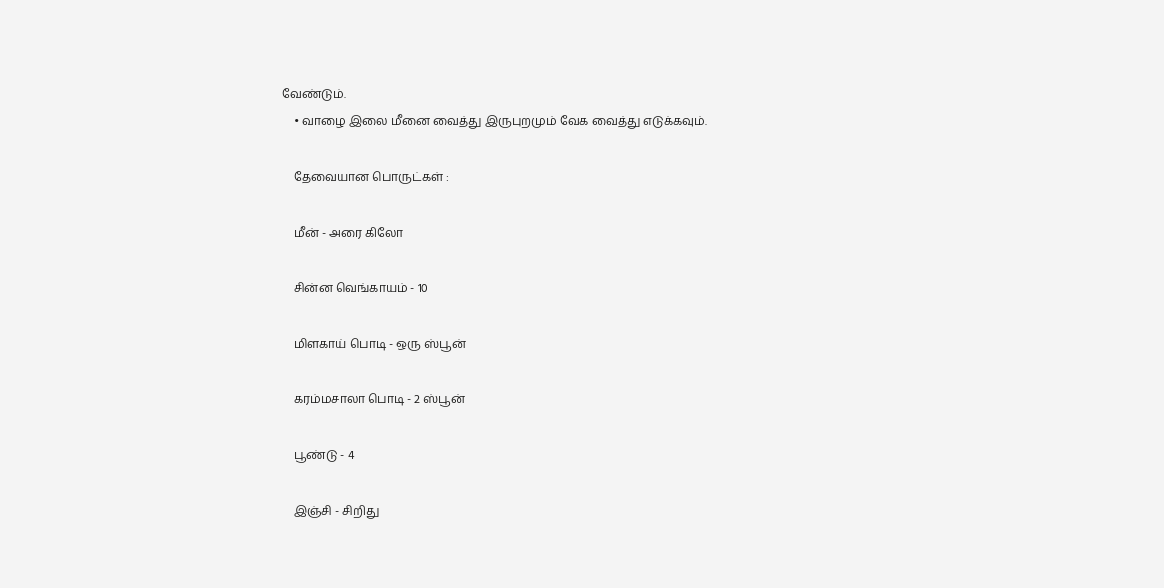வேண்டும்.
    • வாழை இலை மீனை வைத்து இருபுறமும் வேக வைத்து எடுக்கவும்.

    தேவையான பொருட்கள் :

    மீன் - அரை கிலோ

    சின்ன வெங்காயம் - 10

    மிளகாய் பொடி - ஒரு ஸ்பூன்

    கரம்மசாலா பொடி - 2 ஸ்பூன்

    பூண்டு - 4

    இஞ்சி - சிறிது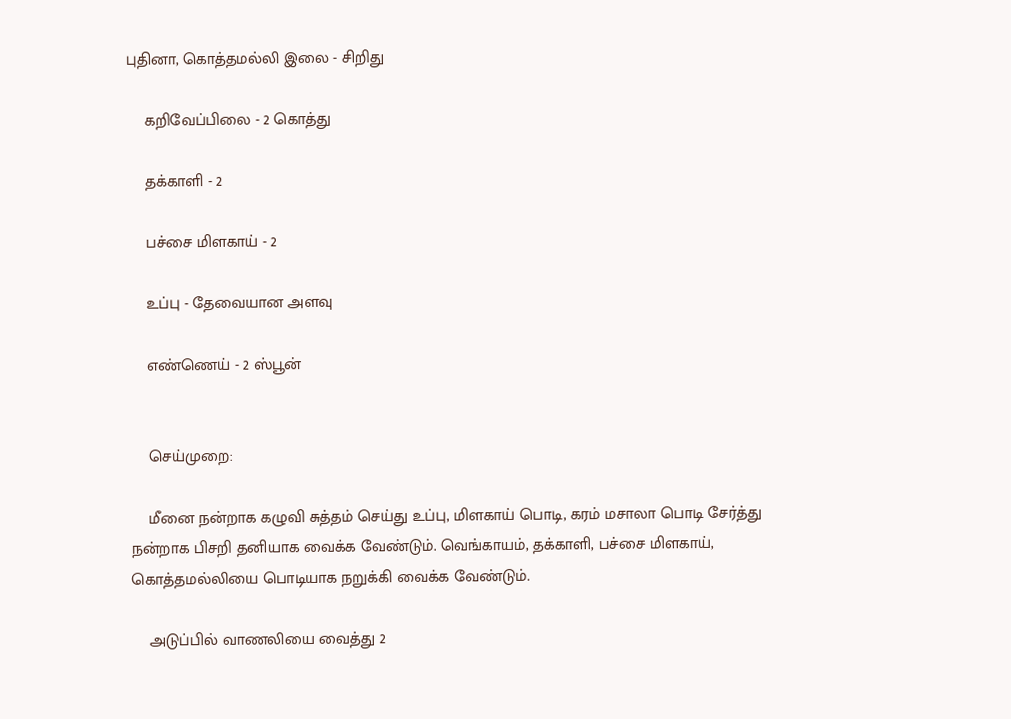புதினா, கொத்தமல்லி இலை - சிறிது

    கறிவேப்பிலை - 2 கொத்து

    தக்காளி - 2

    பச்சை மிளகாய் - 2

    உப்பு - தேவையான அளவு

    எண்ணெய் - 2 ஸ்பூன்


    செய்முறை:

    மீனை நன்றாக கழுவி சுத்தம் செய்து உப்பு, மிளகாய் பொடி, கரம் மசாலா பொடி சேர்த்து நன்றாக பிசறி தனியாக வைக்க வேண்டும். வெங்காயம், தக்காளி, பச்சை மிளகாய், கொத்தமல்லியை பொடியாக நறுக்கி வைக்க வேண்டும்.

    அடுப்பில் வாணலியை வைத்து 2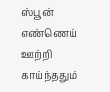ஸ்பூன் எண்ணெய் ஊற்றி காய்ந்ததும்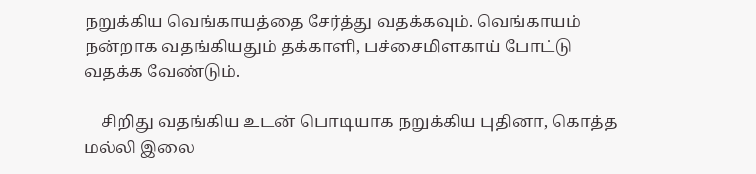நறுக்கிய வெங்காயத்தை சேர்த்து வதக்கவும். வெங்காயம் நன்றாக வதங்கியதும் தக்காளி, பச்சைமிளகாய் போட்டு வதக்க வேண்டும்.

    சிறிது வதங்கிய உடன் பொடியாக நறுக்கிய புதினா, கொத்த மல்லி இலை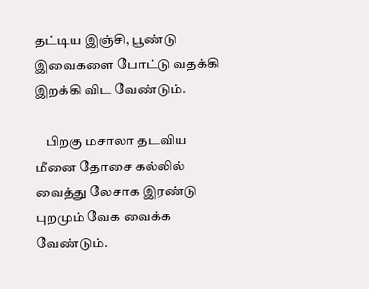தட்டிய இஞ்சி, பூண்டு இவைகளை போட்டு வதக்கி இறக்கி விட வேண்டும்.

    பிறகு மசாலா தடவிய மீனை தோசை கல்லில் வைத்து லேசாக இரண்டு புறமும் வேக வைக்க வேண்டும்.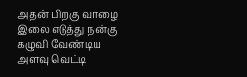அதன் பிறகு வாழை இலை எடுத்து நன்கு கழுவி வேண்டிய அளவு வெட்டி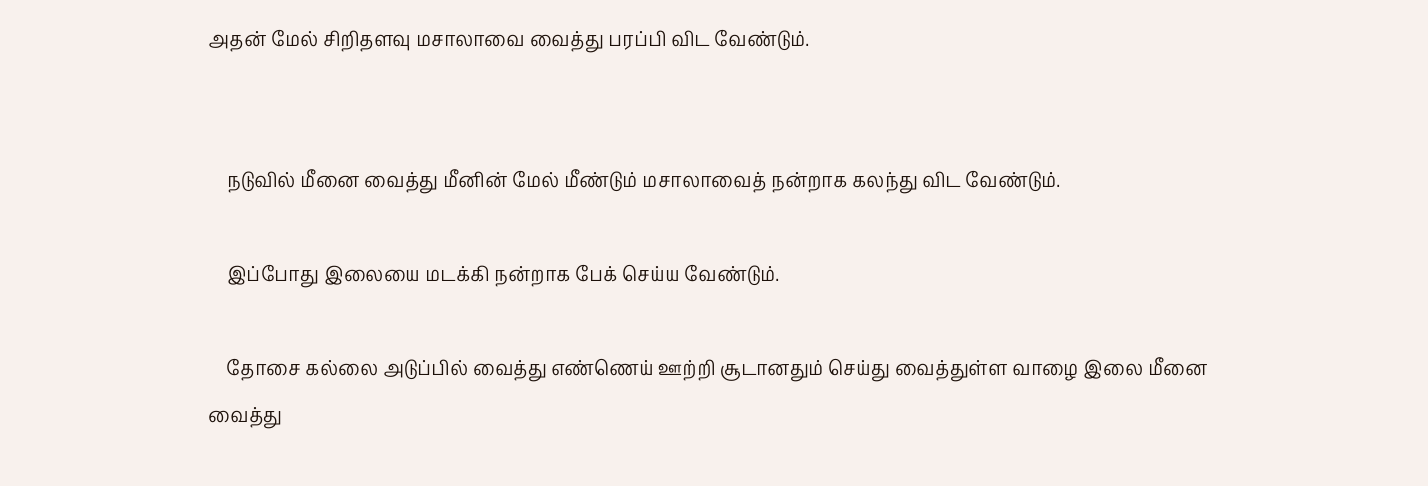அதன் மேல் சிறிதளவு மசாலாவை வைத்து பரப்பி விட வேண்டும்.


    நடுவில் மீனை வைத்து மீனின் மேல் மீண்டும் மசாலாவைத் நன்றாக கலந்து விட வேண்டும்.

    இப்போது இலையை மடக்கி நன்றாக பேக் செய்ய வேண்டும்.

    தோசை கல்லை அடுப்பில் வைத்து எண்ணெய் ஊற்றி சூடானதும் செய்து வைத்துள்ள வாழை இலை மீனை வைத்து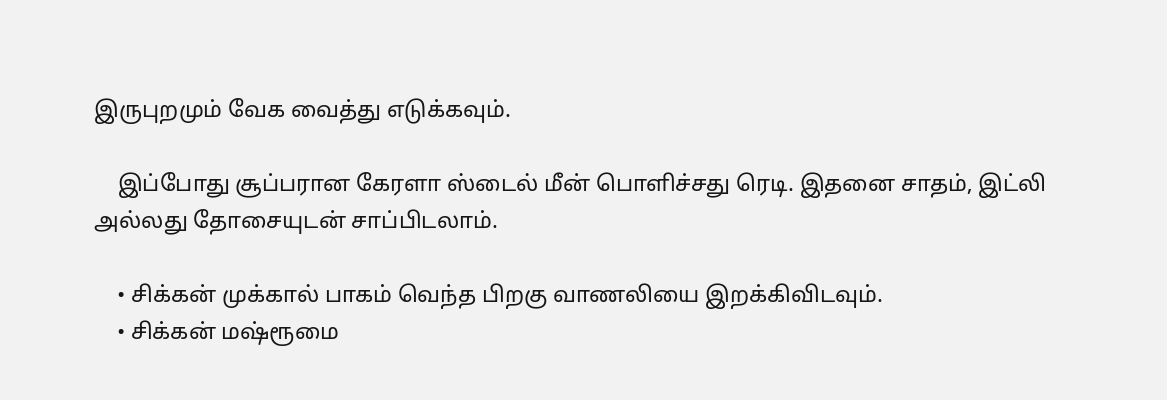இருபுறமும் வேக வைத்து எடுக்கவும்.

    இப்போது சூப்பரான கேரளா ஸ்டைல் மீன் பொளிச்சது ரெடி. இதனை சாதம், இட்லி அல்லது தோசையுடன் சாப்பிடலாம்.

    • சிக்கன் முக்கால் பாகம் வெந்த பிறகு வாணலியை இறக்கிவிடவும்.
    • சிக்கன் மஷ்ரூமை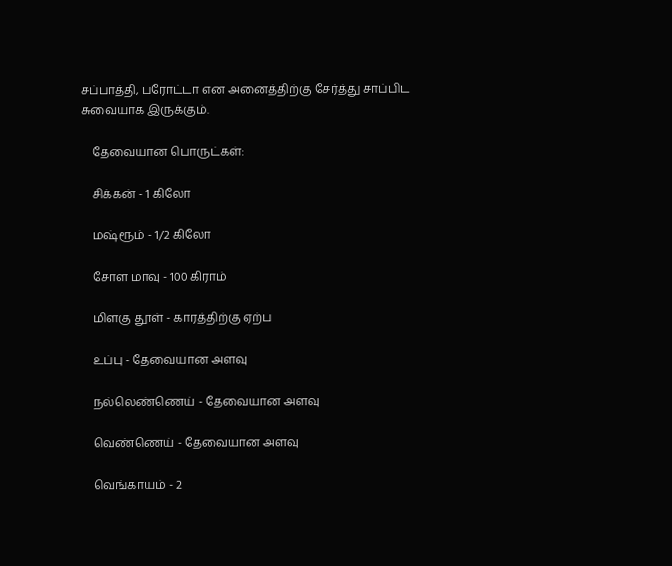சப்பாத்தி, பரோட்டா என அனைத்திற்கு சேர்த்து சாப்பிட சுவையாக இருக்கும்.

    தேவையான பொருட்கள்:

    சிக்கன் - 1 கிலோ

    மஷ்ரூம் - 1/2 கிலோ

    சோள மாவு - 100 கிராம்

    மிளகு தூள் - காரத்திற்கு ஏற்ப

    உப்பு - தேவையான அளவு

    நல்லெண்ணெய் - தேவையான அளவு

    வெண்ணெய் - தேவையான அளவு

    வெங்காயம் - 2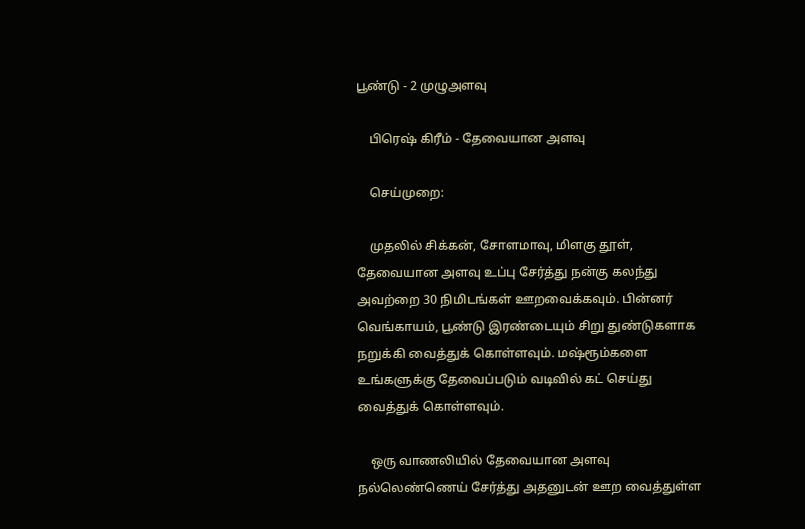பூண்டு - 2 முழுஅளவு

    பிரெஷ் கிரீம் - தேவையான அளவு

    செய்முறை:

    முதலில் சிக்கன், சோளமாவு, மிளகு தூள், தேவையான அளவு உப்பு சேர்த்து நன்கு கலந்து அவற்றை 30 நிமிடங்கள் ஊறவைக்கவும். பின்னர் வெங்காயம், பூண்டு இரண்டையும் சிறு துண்டுகளாக நறுக்கி வைத்துக் கொள்ளவும். மஷ்ரூம்களை உங்களுக்கு தேவைப்படும் வடிவில் கட் செய்து வைத்துக் கொள்ளவும்.

    ஒரு வாணலியில் தேவையான அளவு நல்லெண்ணெய் சேர்த்து அதனுடன் ஊற வைத்துள்ள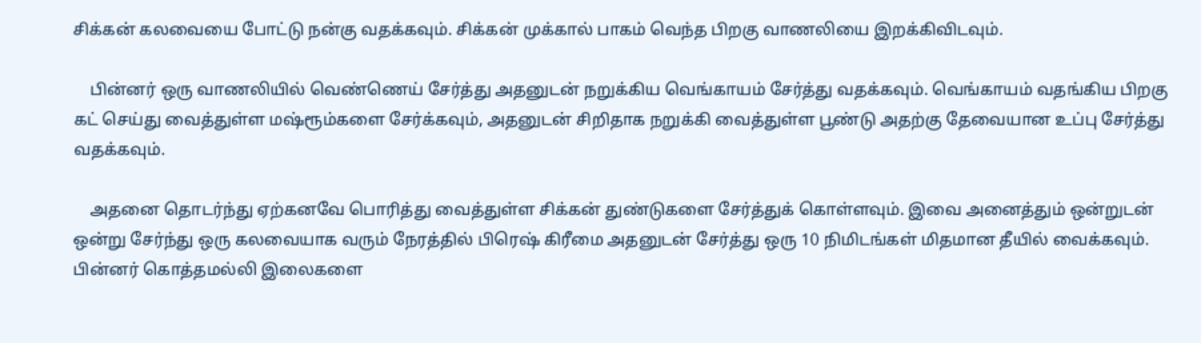சிக்கன் கலவையை போட்டு நன்கு வதக்கவும். சிக்கன் முக்கால் பாகம் வெந்த பிறகு வாணலியை இறக்கிவிடவும்.

    பின்னர் ஒரு வாணலியில் வெண்ணெய் சேர்த்து அதனுடன் நறுக்கிய வெங்காயம் சேர்த்து வதக்கவும். வெங்காயம் வதங்கிய பிறகு கட் செய்து வைத்துள்ள மஷ்ரூம்களை சேர்க்கவும், அதனுடன் சிறிதாக நறுக்கி வைத்துள்ள பூண்டு அதற்கு தேவையான உப்பு சேர்த்து வதக்கவும்.

    அதனை தொடர்ந்து ஏற்கனவே பொரித்து வைத்துள்ள சிக்கன் துண்டுகளை சேர்த்துக் கொள்ளவும். இவை அனைத்தும் ஒன்றுடன் ஒன்று சேர்ந்து ஒரு கலவையாக வரும் நேரத்தில் பிரெஷ் கிரீமை அதனுடன் சேர்த்து ஒரு 10 நிமிடங்கள் மிதமான தீயில் வைக்கவும். பின்னர் கொத்தமல்லி இலைகளை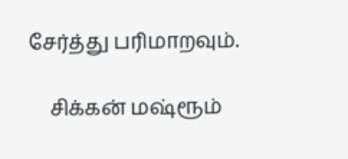சேர்த்து பரிமாறவும்.

    சிக்கன் மஷ்ரூம்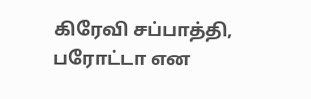கிரேவி சப்பாத்தி, பரோட்டா என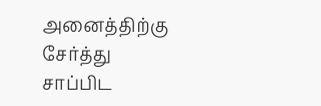அனைத்திற்கு சேர்த்து சாப்பிட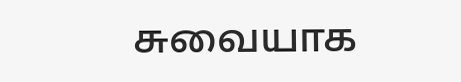சுவையாக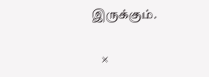இருக்கும்.

    ×